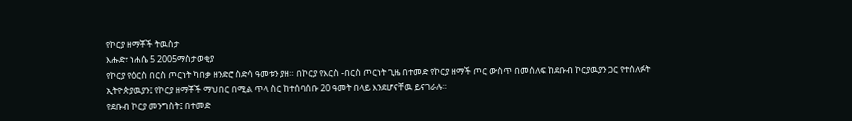የኮርያ ዘማቾች ትዉስታ
እሑድ፣ ነሐሴ 5 2005ማስታወቂያ
የኮርያ የዕርስ በርስ ጦርነት ካበቃ ዘንድሮ ስድሳ ዓመቱን ያዘ። በኮርያ የእርስ -በርስ ጦርነት ጊዜ በተመድ የኮርያ ዘማች ጦር ውስጥ በመሰለፍ ከደቡብ ኮርያዉያን ጋር የተሰለፉት ኢትዮጵያዉያን፤ የኮርያ ዘማቾች ማህበር በሚል ጥላ ስር ከተሰባሰቡ 20 ዓመት በላይ እንደሆናቸዉ ይናገራሉ።
የደቡብ ኮርያ መንግስት፤ በተመድ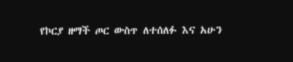የኮርያ ዘማች ጦር ውስጥ ለተሰለፉ እና አሁን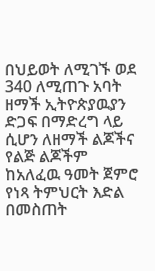በህይወት ለሚገኙ ወደ 340 ለሚጠጉ አባት ዘማች ኢትዮጵያዉያን ድጋፍ በማድረግ ላይ ሲሆን ለዘማች ልጆችና የልጅ ልጆችም ከአለፈዉ ዓመት ጀምሮ የነጻ ትምህርት እድል በመስጠት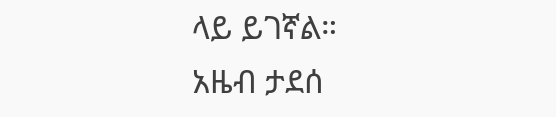ላይ ይገኛል።
አዜብ ታደሰ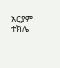አርያም ተክሌ